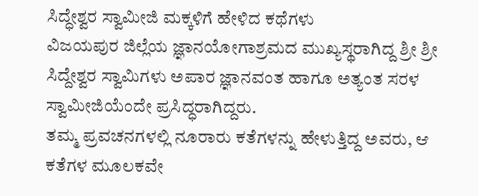ಸಿದ್ಧೇಶ್ವರ ಸ್ವಾಮೀಜಿ ಮಕ್ಕಳಿಗೆ ಹೇಳಿದ ಕಥೆಗಳು
ವಿಜಯಪುರ ಜಿಲ್ಲೆಯ ಜ್ಞಾನಯೋಗಾಶ್ರಮದ ಮುಖ್ಯಸ್ಥರಾಗಿದ್ದ ಶ್ರೀ ಶ್ರೀ ಸಿದ್ದೇಶ್ವರ ಸ್ವಾಮಿಗಳು ಅಪಾರ ಜ್ಞಾನವಂತ ಹಾಗೂ ಅತ್ಯಂತ ಸರಳ ಸ್ವಾಮೀಜಿಯೆಂದೇ ಪ್ರಸಿದ್ಧರಾಗಿದ್ದರು.
ತಮ್ಮ ಪ್ರವಚನಗಳಲ್ಲಿ ನೂರಾರು ಕತೆಗಳನ್ನು ಹೇಳುತ್ತಿದ್ದ ಅವರು, ಆ ಕತೆಗಳ ಮೂಲಕವೇ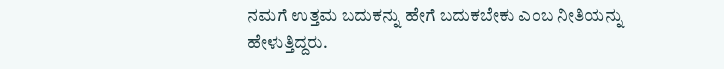ನಮಗೆ ಉತ್ತಮ ಬದುಕನ್ನು ಹೇಗೆ ಬದುಕಬೇಕು ಎಂಬ ನೀತಿಯನ್ನು ಹೇಳುತ್ತಿದ್ದರು.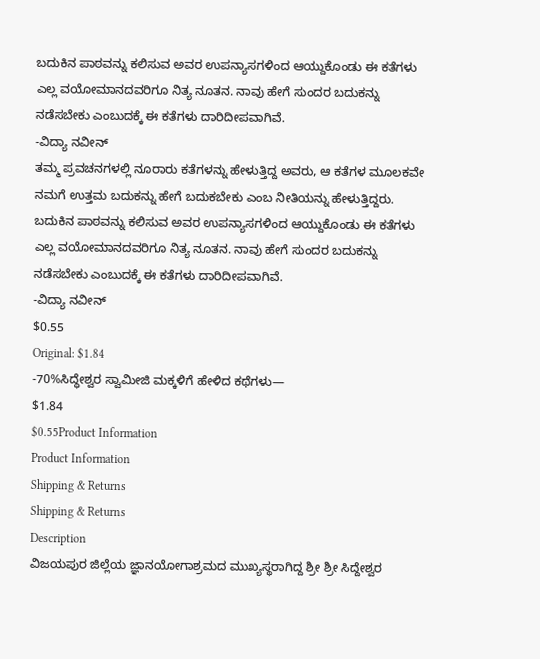ಬದುಕಿನ ಪಾಠವನ್ನು ಕಲಿಸುವ ಅವರ ಉಪನ್ಯಾಸಗಳಿಂದ ಆಯ್ದುಕೊಂಡು ಈ ಕತೆಗಳು ಎಲ್ಲ ವಯೋಮಾನದವರಿಗೂ ನಿತ್ಯ ನೂತನ. ನಾವು ಹೇಗೆ ಸುಂದರ ಬದುಕನ್ನು ನಡೆಸಬೇಕು ಎಂಬುದಕ್ಕೆ ಈ ಕತೆಗಳು ದಾರಿದೀಪವಾಗಿವೆ.
-ವಿದ್ಯಾ ನವೀನ್
ತಮ್ಮ ಪ್ರವಚನಗಳಲ್ಲಿ ನೂರಾರು ಕತೆಗಳನ್ನು ಹೇಳುತ್ತಿದ್ದ ಅವರು, ಆ ಕತೆಗಳ ಮೂಲಕವೇ ನಮಗೆ ಉತ್ತಮ ಬದುಕನ್ನು ಹೇಗೆ ಬದುಕಬೇಕು ಎಂಬ ನೀತಿಯನ್ನು ಹೇಳುತ್ತಿದ್ದರು.
ಬದುಕಿನ ಪಾಠವನ್ನು ಕಲಿಸುವ ಅವರ ಉಪನ್ಯಾಸಗಳಿಂದ ಆಯ್ದುಕೊಂಡು ಈ ಕತೆಗಳು ಎಲ್ಲ ವಯೋಮಾನದವರಿಗೂ ನಿತ್ಯ ನೂತನ. ನಾವು ಹೇಗೆ ಸುಂದರ ಬದುಕನ್ನು ನಡೆಸಬೇಕು ಎಂಬುದಕ್ಕೆ ಈ ಕತೆಗಳು ದಾರಿದೀಪವಾಗಿವೆ.
-ವಿದ್ಯಾ ನವೀನ್
$0.55
Original: $1.84
-70%ಸಿದ್ಧೇಶ್ವರ ಸ್ವಾಮೀಜಿ ಮಕ್ಕಳಿಗೆ ಹೇಳಿದ ಕಥೆಗಳು—
$1.84
$0.55Product Information
Product Information
Shipping & Returns
Shipping & Returns
Description
ವಿಜಯಪುರ ಜಿಲ್ಲೆಯ ಜ್ಞಾನಯೋಗಾಶ್ರಮದ ಮುಖ್ಯಸ್ಥರಾಗಿದ್ದ ಶ್ರೀ ಶ್ರೀ ಸಿದ್ದೇಶ್ವರ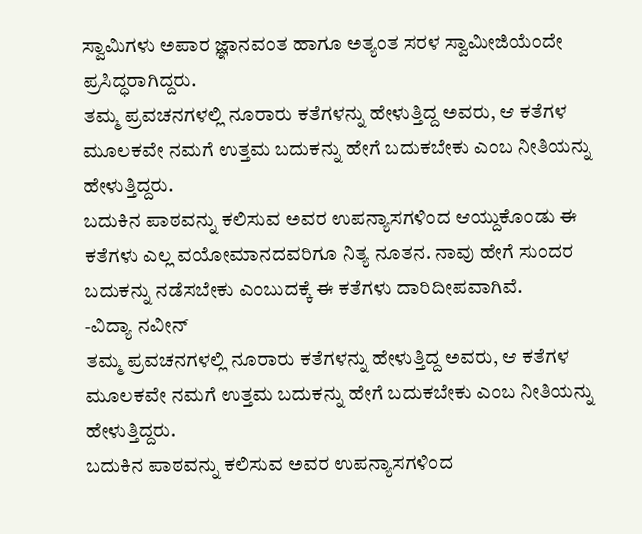ಸ್ವಾಮಿಗಳು ಅಪಾರ ಜ್ಞಾನವಂತ ಹಾಗೂ ಅತ್ಯಂತ ಸರಳ ಸ್ವಾಮೀಜಿಯೆಂದೇ ಪ್ರಸಿದ್ಧರಾಗಿದ್ದರು.
ತಮ್ಮ ಪ್ರವಚನಗಳಲ್ಲಿ ನೂರಾರು ಕತೆಗಳನ್ನು ಹೇಳುತ್ತಿದ್ದ ಅವರು, ಆ ಕತೆಗಳ ಮೂಲಕವೇ ನಮಗೆ ಉತ್ತಮ ಬದುಕನ್ನು ಹೇಗೆ ಬದುಕಬೇಕು ಎಂಬ ನೀತಿಯನ್ನು ಹೇಳುತ್ತಿದ್ದರು.
ಬದುಕಿನ ಪಾಠವನ್ನು ಕಲಿಸುವ ಅವರ ಉಪನ್ಯಾಸಗಳಿಂದ ಆಯ್ದುಕೊಂಡು ಈ ಕತೆಗಳು ಎಲ್ಲ ವಯೋಮಾನದವರಿಗೂ ನಿತ್ಯ ನೂತನ. ನಾವು ಹೇಗೆ ಸುಂದರ ಬದುಕನ್ನು ನಡೆಸಬೇಕು ಎಂಬುದಕ್ಕೆ ಈ ಕತೆಗಳು ದಾರಿದೀಪವಾಗಿವೆ.
-ವಿದ್ಯಾ ನವೀನ್
ತಮ್ಮ ಪ್ರವಚನಗಳಲ್ಲಿ ನೂರಾರು ಕತೆಗಳನ್ನು ಹೇಳುತ್ತಿದ್ದ ಅವರು, ಆ ಕತೆಗಳ ಮೂಲಕವೇ ನಮಗೆ ಉತ್ತಮ ಬದುಕನ್ನು ಹೇಗೆ ಬದುಕಬೇಕು ಎಂಬ ನೀತಿಯನ್ನು ಹೇಳುತ್ತಿದ್ದರು.
ಬದುಕಿನ ಪಾಠವನ್ನು ಕಲಿಸುವ ಅವರ ಉಪನ್ಯಾಸಗಳಿಂದ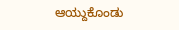ಆಯ್ದುಕೊಂಡು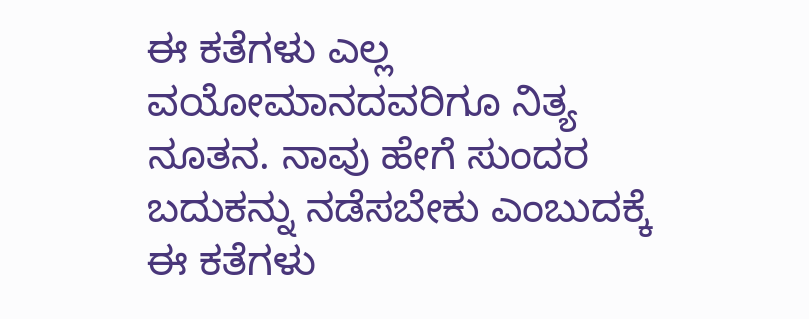ಈ ಕತೆಗಳು ಎಲ್ಲ ವಯೋಮಾನದವರಿಗೂ ನಿತ್ಯ ನೂತನ. ನಾವು ಹೇಗೆ ಸುಂದರ ಬದುಕನ್ನು ನಡೆಸಬೇಕು ಎಂಬುದಕ್ಕೆ ಈ ಕತೆಗಳು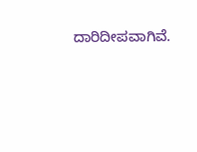ದಾರಿದೀಪವಾಗಿವೆ.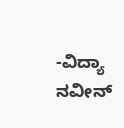-ವಿದ್ಯಾ ನವೀನ್